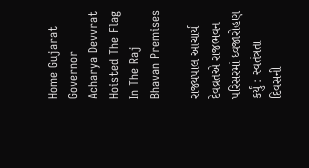Home Gujarat Governor Acharya Devvrat Hoisted The Flag In The Raj Bhavan Premises

રાજ્યપાલ આચાર્ય દેવવ્રતએ રાજભવન પરિસરમાં ધ્વજારોહણ કર્યું : સ્વતંત્રતા દિવસની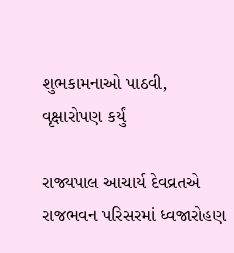શુભકામનાઓ પાઠવી, વૃક્ષારોપણ કર્યું

રાજ્યપાલ આચાર્ય દેવવ્રતએ રાજભવન પરિસરમાં ધ્વજારોહણ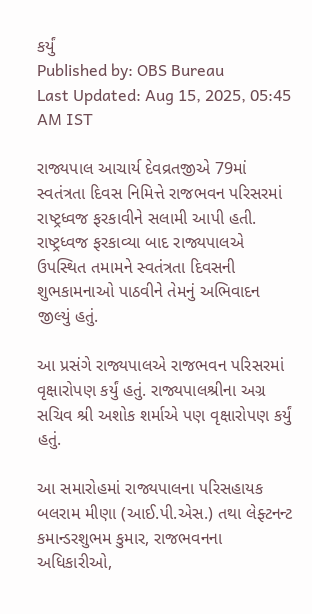કર્યું
Published by: OBS Bureau
Last Updated: Aug 15, 2025, 05:45 AM IST

રાજ્યપાલ આચાર્ય દેવવ્રતજીએ 79માં સ્વતંત્રતા દિવસ નિમિત્તે રાજભવન પરિસરમાં રાષ્ટ્રધ્વજ ફરકાવીને સલામી આપી હતી. રાષ્ટ્રધ્વજ ફરકાવ્યા બાદ રાજ્યપાલએ ઉપસ્થિત તમામને સ્વતંત્રતા દિવસની શુભકામનાઓ પાઠવીને તેમનું અભિવાદન જીલ્યું હતું.

આ પ્રસંગે રાજ્યપાલએ રાજભવન પરિસરમાં વૃક્ષારોપણ કર્યું હતું. રાજ્યપાલશ્રીના અગ્ર સચિવ શ્રી અશોક શર્માએ પણ વૃક્ષારોપણ કર્યું હતું.

આ સમારોહમાં રાજ્યપાલના પરિસહાયક બલરામ મીણા (આઈ.પી.એસ.) તથા લેફ્ટનન્ટ કમાન્ડરશુભમ કુમાર, રાજભવનના અધિકારીઓ,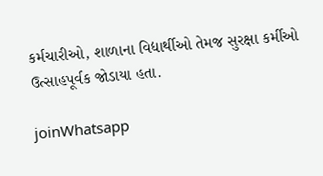કર્મચારીઓ, શાળાના વિદ્યાર્થીઓ તેમજ સુરક્ષા કર્મીઓ ઉત્સાહપૂર્વક જોડાયા હતા.

joinWhatsapp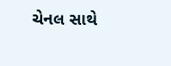ચેનલ સાથે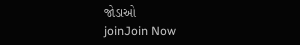જોડાઓ
joinJoin Now